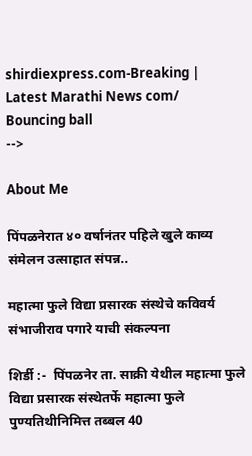shirdiexpress.com-Breaking | Latest Marathi News com/
Bouncing ball
-->

About Me

पिंपळनेरात ४० वर्षानंतर पहिले खुले काव्य संमेलन उत्साहात संपन्न..

महात्मा फुले विद्या प्रसारक संस्थेचे कविवर्य संभाजीराव पगारे याची संकल्पना

शिर्डी :-  पिंपळनेर ता. साक्री येथील महात्मा फुले विद्या प्रसारक संस्थेतर्फे महात्मा फुले पुण्यतिथीनिमित्त तब्बल 40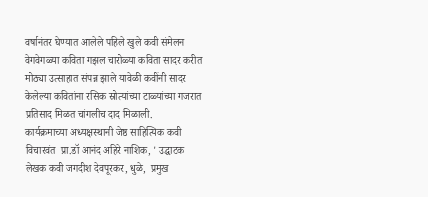वर्षानंतर घेण्यात आलेले पहिले खुले कवी संमेलन वेगवेगळ्या कविता गझल चारोळ्या कविता सादर करीत  मोठ्या उत्साहात संपन्न झाले यावेळी कवींनी सादर केलेल्या कवितांना रसिक स्रोत्यांच्या टाळ्यांच्या गजरात प्रतिसाद मिळत चांगलीच दाद मिळाली.
कार्यक्रमाच्या अध्यक्षस्थानी जेष्ठ साहित्यिक कवी विचारवंत  प्रा.डॉ आनंद अहिरे नाशिक, ' उद्घाटक  लेखक कवी जगदीश देवपूरकर, धुळे,  प्रमुख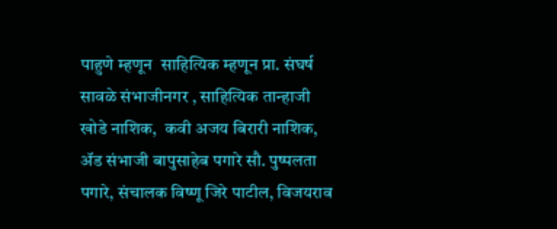पाहुणे म्हणून  साहित्यिक म्हणून प्रा. संघर्ष सावळे संभाजीनगर , साहित्यिक तान्हाजी खोडे नाशिक,  कवी अजय बिरारी नाशिक, ॲड संभाजी बापुसाहेब पगारे सौ. पुष्पलता पगारे, संचालक विष्णू जिरे पाटील, विजयराव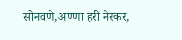सोनवणे,अण्णा हरी नेरकर,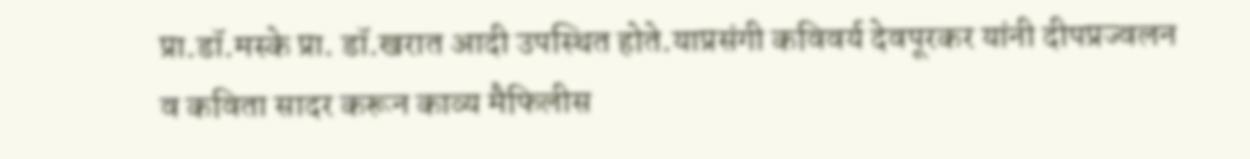प्रा.डॉ.मस्के प्रा. डॉ.खरात आदी उपस्थित होते.याप्रसंगी कविवर्य देवपूरकर यांनी दीपप्रज्वलन व कविता सादर करून काव्य मैफिलीस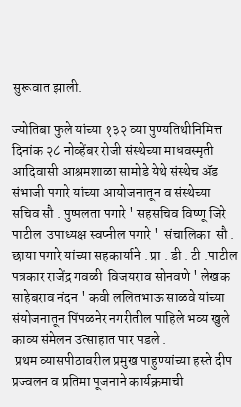सुरूवात झाली.

ज्योतिबा फुले यांच्या १३२ व्या पुण्यतिथीनिमित्त दिनांक २८ नोव्हेंबर रोजी संस्थेच्या माधवस्मृती आदिवासी आश्रमशाळा सामोडे येथे संस्थेच ॲड संभाजी पगारे यांच्या आयोजनातून व संस्थेच्या सचिव सौ . पुष्पलता पगारे ' सहसचिव विष्णू जिरे पाटील  उपाध्यक्ष स्वप्नील पगारे '  संचालिका  सौ . छाया पगारे यांच्या सहकार्याने . प्रा . डी . टी .पाटील  पत्रकार राजेंद्र गवळी  विजयराव सोनवणे ' लेखक साहेबराव नंदन ' कवी ललितभाऊ साळवे यांच्या संयोजनातून पिंपळनेर नगरीतील पाहिले भव्य खुले काव्य संमेलन उत्साहात पार पडले .
 प्रथम व्यासपीठावरील प्रमुख पाहुण्यांच्या हस्ते दीप प्रज्वलन व प्रतिमा पूजनाने कार्यक्रमाची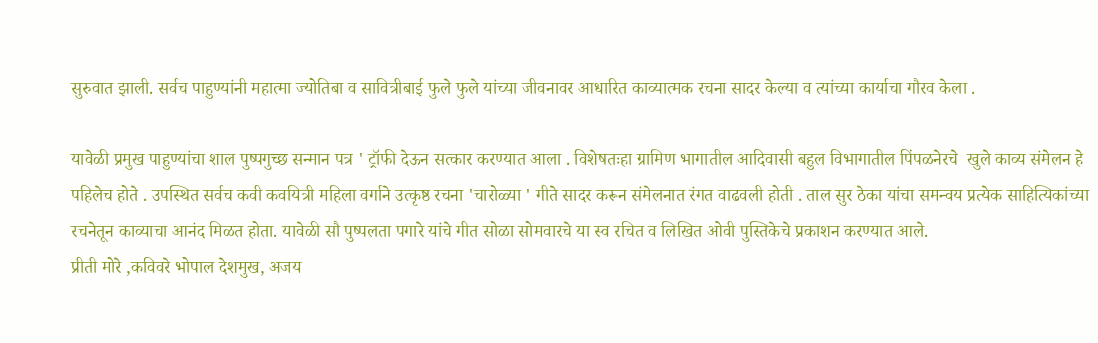सुरुवात झाली. सर्वच पाहुण्यांनी महात्मा ज्योतिबा व सावित्रीबाई फुले फुले यांच्या जीवनावर आधारित काव्यात्मक रचना सादर केल्या व त्यांच्या कार्याचा गौरव केला .

यावेळी प्रमुख पाहुण्यांचा शाल पुष्पगुच्छ सन्मान पत्र ' ट्रॉफी देऊन सत्कार करण्यात आला . विशेषतःहा ग्रामिण भागातील आदिवासी बहुल विभागातील पिंपळनेरचे  खुले काव्य संमेलन हे पहिलेच होते . उपस्थित सर्वच कवी कवयित्री महिला वर्गाने उत्कृष्ठ रचना 'चारोळ्या ' गीते सादर करून संमेलनात रंगत वाढवली होती . ताल सुर ठेका यांचा समन्वय प्रत्येक साहित्यिकांच्या रचनेतून काव्याचा आनंद मिळत होता. यावेळी सौ पुष्पलता पगारे यांचे गीत सोळा सोमवारचे या स्व रचित व लिखित ओवी पुस्तिकेचे प्रकाशन करण्यात आले.
प्रीती मोरे ,कविवरे भोपाल देशमुख, अजय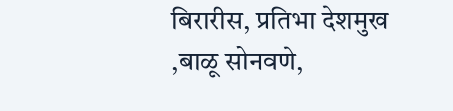बिरारीस, प्रतिभा देशमुख ,बाळू सोनवणे,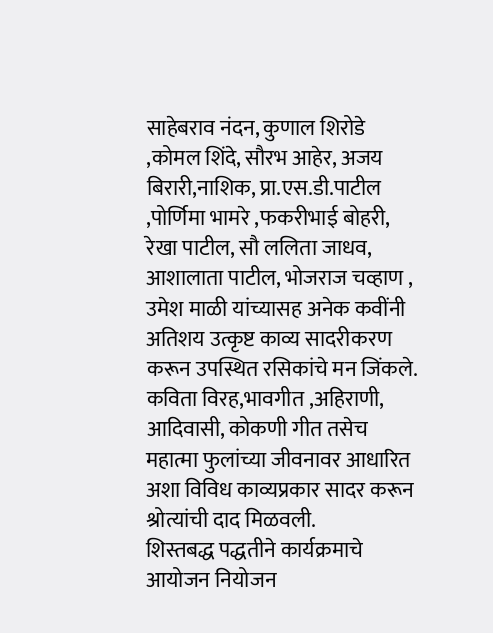साहेबराव नंदन, कुणाल शिरोडे ,कोमल शिंदे, सौरभ आहेर, अजय बिरारी,नाशिक, प्रा.एस.डी.पाटील ,पोर्णिमा भामरे ,फकरीभाई बोहरी, रेखा पाटील, सौ ललिता जाधव, आशालाता पाटील, भोजराज चव्हाण , उमेश माळी यांच्यासह अनेक कवींनी अतिशय उत्कृष्ट काव्य सादरीकरण करून उपस्थित रसिकांचे मन जिंकले. कविता विरह,भावगीत ,अहिराणी, आदिवासी, कोकणी गीत तसेच महात्मा फुलांच्या जीवनावर आधारित अशा विविध काव्यप्रकार सादर करून श्रोत्यांची दाद मिळवली.
शिस्तबद्ध पद्धतीने कार्यक्रमाचे आयोजन नियोजन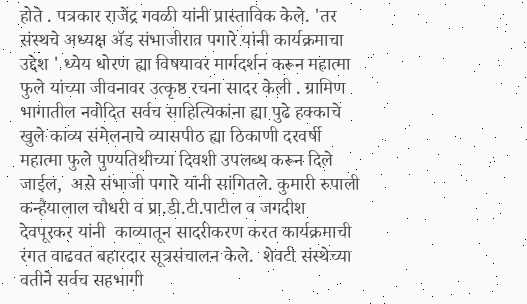होते . पत्रकार राजेंद्र गवळी यांनी प्रास्ताविक केले. 'तर संस्थचे अध्यक्ष ॲड संभाजीराव पगारे यांनी कार्यक्रमाचा उद्देश ' ध्येय धोरण ह्या विषयावर मार्गदर्शन करून महात्मा फुले यांच्या जीवनावर उत्कृष्ठ रचना सादर केली . ग्रामिण भागातील नवोदित सर्वच साहित्यिकांना ह्या पुढे हक्काचे खुले काव्य संमेलनाचे व्यासपीठ ह्या ठिकाणी दरवर्षी महात्मा फुले पुण्यतिथीच्या दिवशी उपलब्ध करून दिले जाईल,  असे संभाजी पगारे यांनी सांगितले. कुमारी रुपाली कन्हैयालाल चौधरी व प्रा.डी.टी.पाटील व जगदीश देवपूरकर यांनी  काव्यातून सादरीकरण करत कार्यक्रमाची रंगत वाढवत बहारदार सूत्रसंचालन केले.  शेवटी संस्थेच्या वतीने सर्वच सहभागी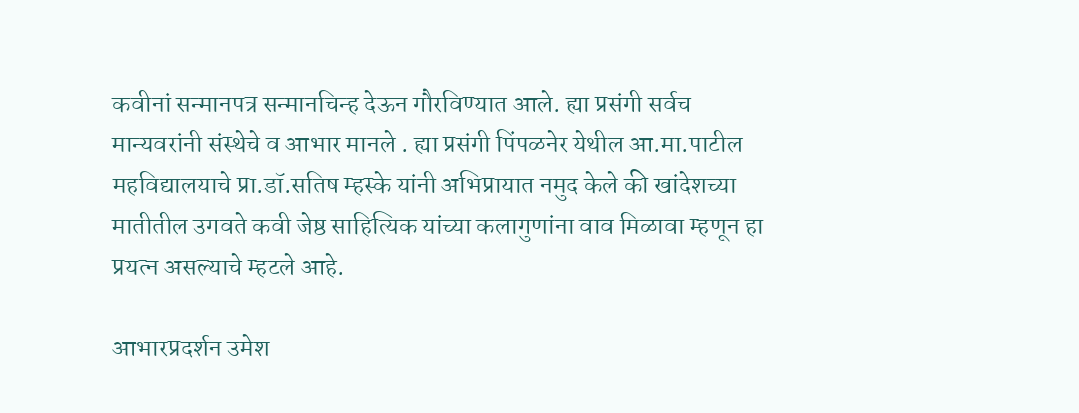कवीनां सन्मानपत्र सन्मानचिन्ह देऊन गौरविण्यात आले. ह्या प्रसंगी सर्वच मान्यवरांनी संस्थेचे व आभार मानले . ह्या प्रसंगी पिंपळनेर येथील आ.मा.पाटील महविद्यालयाचे प्रा.डॉ.सतिष म्हस्के यांनी अभिप्रायात नमुद केले की खांदेशच्या मातीतील उगवते कवी जेष्ठ साहित्यिक यांच्या कलागुणांना वाव मिळावा म्हणून हा प्रयत्न असल्याचे म्हटले आहे.

आभारप्रदर्शन उमेश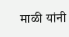माळी यांनी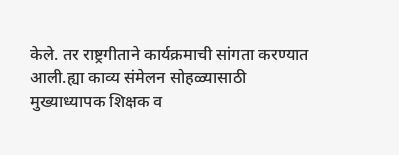केले. तर राष्ट्रगीताने कार्यक्रमाची सांगता करण्यात आली.ह्या काव्य संमेलन सोहळ्यासाठी मुख्याध्यापक शिक्षक व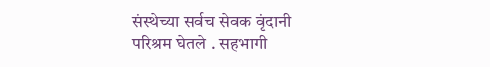संस्थेच्या सर्वच सेवक वृंदानी परिश्रम घेतले . सहभागी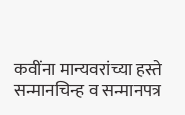कवींना मान्यवरांच्या हस्ते सन्मानचिन्ह व सन्मानपत्र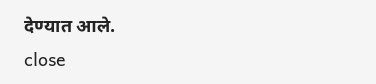देण्यात आले.
close